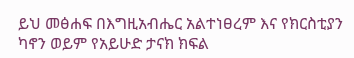ይህ መፅሐፍ በእግዚአብሔር አልተነፀረም እና የክርስቲያን ካኖን ወይም የአይሁድ ታናክ ክፍል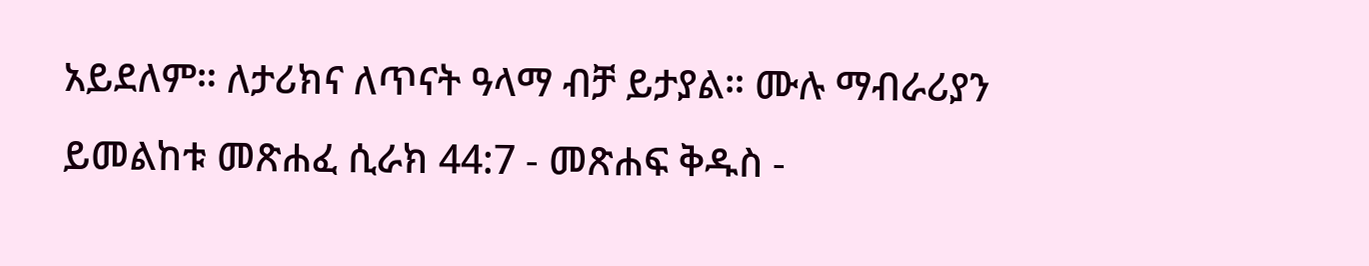አይደለም። ለታሪክና ለጥናት ዓላማ ብቻ ይታያል። ሙሉ ማብራሪያን ይመልከቱ መጽሐፈ ሲራክ 44:7 - መጽሐፍ ቅዱስ -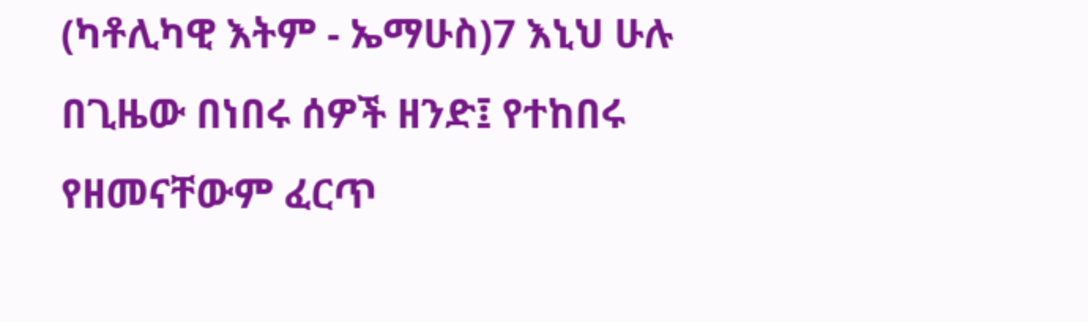(ካቶሊካዊ እትም - ኤማሁስ)7 እኒህ ሁሉ በጊዜው በነበሩ ሰዎች ዘንድ፤ የተከበሩ የዘመናቸውም ፈርጥ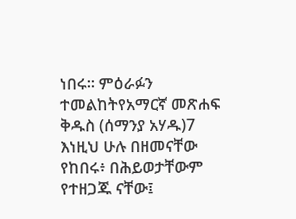ነበሩ። ምዕራፉን ተመልከትየአማርኛ መጽሐፍ ቅዱስ (ሰማንያ አሃዱ)7 እነዚህ ሁሉ በዘመናቸው የከበሩ፥ በሕይወታቸውም የተዘጋጁ ናቸው፤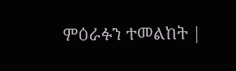ምዕራፉን ተመልከት |